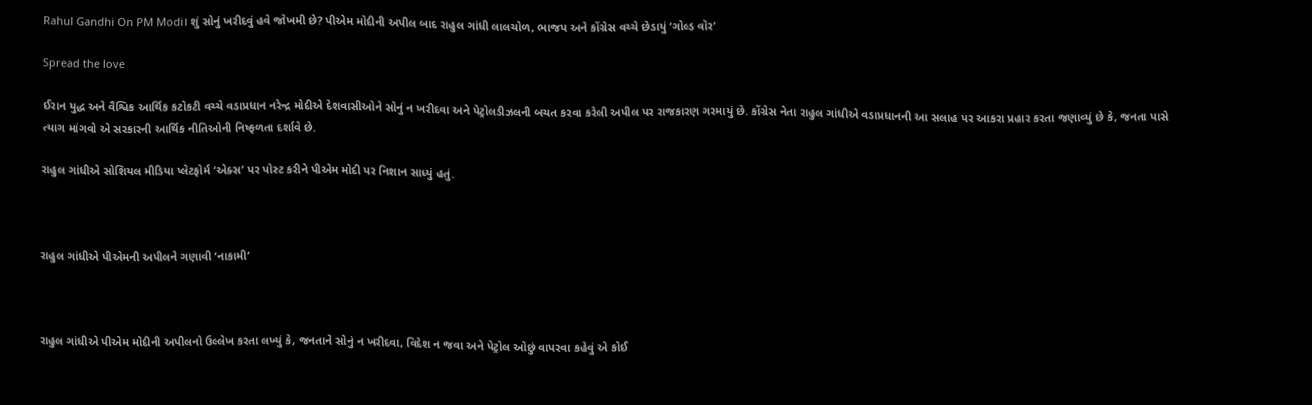Rahul Gandhi On PM Modi। શું સોનું ખરીદવું હવે જોખમી છે? પીએમ મોદીની અપીલ બાદ રાહુલ ગાંધી લાલચોળ, ભાજપ અને કોંગ્રેસ વચ્ચે છેડાયું ‘ગોલ્ડ વૉર’

Spread the love

ઈરાન યુદ્ધ અને વૈશ્વિક આર્થિક કટોકટી વચ્ચે વડાપ્રધાન નરેન્દ્ર મોદીએ દેશવાસીઓને સોનું ન ખરીદવા અને પેટ્રોલડીઝલની બચત કરવા કરેલી અપીલ પર રાજકારણ ગરમાયું છે. કોંગ્રેસ નેતા રાહુલ ગાંધીએ વડાપ્રધાનની આ સલાહ પર આકરા પ્રહાર કરતા જણાવ્યું છે કે, જનતા પાસે ત્યાગ માંગવો એ સરકારની આર્થિક નીતિઓની નિષ્ફળતા દર્શાવે છે.

રાહુલ ગાંધીએ સોશિયલ મીડિયા પ્લેટફોર્મ ‘એક્સ’ પર પોસ્ટ કરીને પીએમ મોદી પર નિશાન સાધ્યું હતું.



રાહુલ ગાંધીએ પીએમની અપીલને ગણાવી ‘નાકામી’



રાહુલ ગાંધીએ પીએમ મોદીની અપીલનો ઉલ્લેખ કરતા લખ્યું કે, જનતાને સોનું ન ખરીદવા, વિદેશ ન જવા અને પેટ્રોલ ઓછું વાપરવા કહેવું એ કોઈ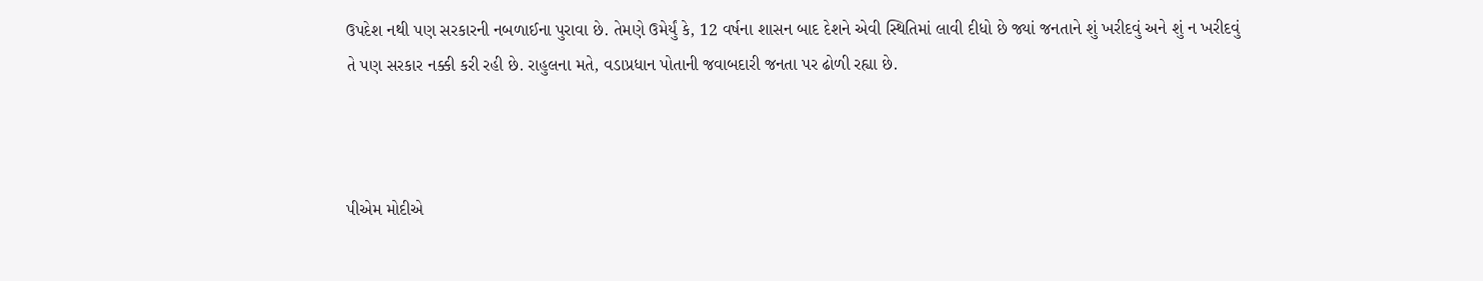ઉપદેશ નથી પણ સરકારની નબળાઈના પુરાવા છે. તેમણે ઉમેર્યું કે, 12 વર્ષના શાસન બાદ દેશને એવી સ્થિતિમાં લાવી દીધો છે જ્યાં જનતાને શું ખરીદવું અને શું ન ખરીદવું તે પણ સરકાર નક્કી કરી રહી છે. રાહુલના મતે, વડાપ્રધાન પોતાની જવાબદારી જનતા પર ઢોળી રહ્યા છે.



પીએમ મોદીએ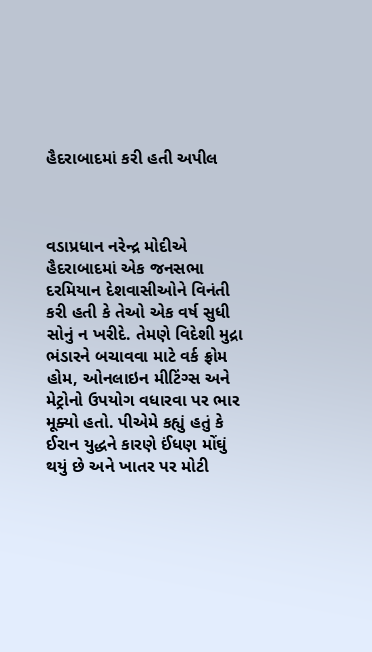હૈદરાબાદમાં કરી હતી અપીલ



વડાપ્રધાન નરેન્દ્ર મોદીએ હૈદરાબાદમાં એક જનસભા દરમિયાન દેશવાસીઓને વિનંતી કરી હતી કે તેઓ એક વર્ષ સુધી સોનું ન ખરીદે. તેમણે વિદેશી મુદ્રા ભંડારને બચાવવા માટે વર્ક ફ્રોમ હોમ, ઓનલાઇન મીટિંગ્સ અને મેટ્રોનો ઉપયોગ વધારવા પર ભાર મૂક્યો હતો. પીએમે કહ્યું હતું કે ઈરાન યુદ્ધને કારણે ઈંધણ મોંઘું થયું છે અને ખાતર પર મોટી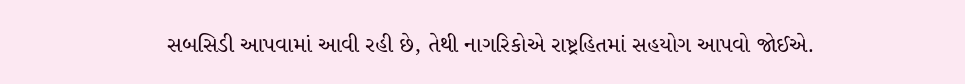સબસિડી આપવામાં આવી રહી છે, તેથી નાગરિકોએ રાષ્ટ્રહિતમાં સહયોગ આપવો જોઈએ.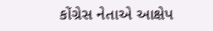કોંગ્રેસ નેતાએ આક્ષેપ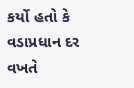કર્યો હતો કે વડાપ્રધાન દર વખતે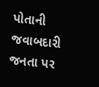પોતાની જવાબદારી જનતા પર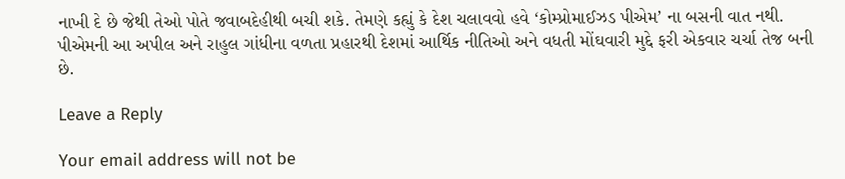નાખી દે છે જેથી તેઓ પોતે જવાબદેહીથી બચી શકે. તેમણે કહ્યું કે દેશ ચલાવવો હવે ‘કોમ્પ્રોમાઈઝડ પીએમ’ ના બસની વાત નથી. પીએમની આ અપીલ અને રાહુલ ગાંધીના વળતા પ્રહારથી દેશમાં આર્થિક નીતિઓ અને વધતી મોંઘવારી મુદ્દે ફરી એકવાર ચર્ચા તેજ બની છે.

Leave a Reply

Your email address will not be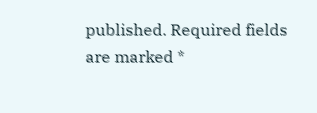published. Required fields are marked *